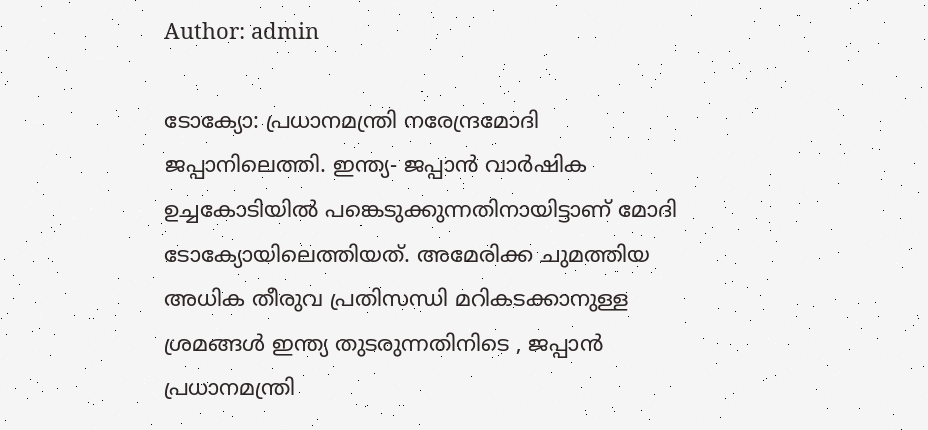Author: admin

ടോക്യോ: പ്രധാനമന്ത്രി നരേന്ദ്രമോദി ജപ്പാനിലെത്തി. ഇന്ത്യ- ജപ്പാൻ വാർഷിക ഉച്ചകോടിയിൽ പങ്കെടുക്കുന്നതിനായിട്ടാണ് മോദി ടോക്യോയിലെത്തിയത്. അമേരിക്ക ചുമത്തിയ അധിക തീരുവ പ്രതിസന്ധി മറികടക്കാനുള്ള ശ്രമങ്ങൾ ഇന്ത്യ തുടരുന്നതിനിടെ , ജപ്പാൻ പ്രധാനമന്ത്രി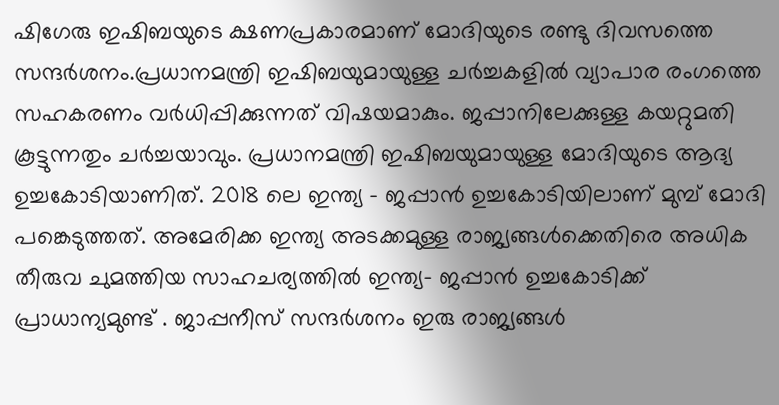ഷിഗേരു ഇഷിബയുടെ ക്ഷണപ്രകാരമാണ് മോദിയുടെ രണ്ടു ദിവസത്തെ സന്ദർശനം.പ്രധാനമന്ത്രി ഇഷിബയുമായുള്ള ചർച്ചകളിൽ വ്യാപാര രംഗത്തെ സഹകരണം വർധിപ്പിക്കുന്നത് വിഷയമാകും. ജപ്പാനിലേക്കുള്ള കയറ്റുമതി കൂട്ടുന്നതും ചർച്ചയാവും. പ്രധാനമന്ത്രി ഇഷിബയുമായുള്ള മോദിയുടെ ആദ്യ ഉച്ചകോടിയാണിത്. 2018 ലെ ഇന്ത്യ – ജപ്പാൻ ഉച്ചകോടിയിലാണ് മുമ്പ് മോദി പങ്കെടുത്തത്. അമേരിക്ക ഇന്ത്യ അടക്കമുള്ള രാജ്യങ്ങൾക്കെതിരെ അധിക തീരുവ ചുമത്തിയ സാഹചര്യത്തിൽ ഇന്ത്യ- ജപ്പാൻ ഉച്ചകോടിക്ക് പ്രാധാന്യമുണ്ട് . ജാപ്പനീസ് സന്ദർശനം ഇരു രാജ്യങ്ങൾ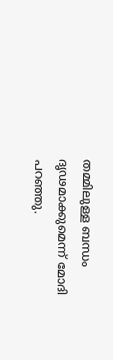തമ്മിലുള്ള ബന്ധം ദൃഢമാക്കുമെന്ന് മോദി പറഞ്ഞു.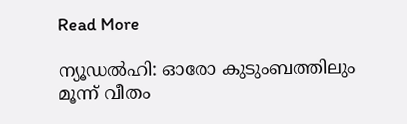Read More

ന്യൂഡല്‍ഹി: ഓരോ കുടുംബത്തിലും മൂന്ന് വീതം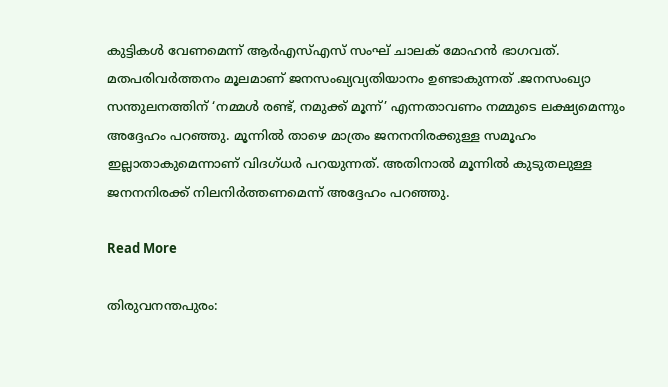കുട്ടികള്‍ വേണമെന്ന് ആര്‍എസ്എസ് സംഘ് ചാലക് മോഹന്‍ ഭാഗവത്. മതപരിവര്‍ത്തനം മൂലമാണ് ജനസംഖ്യവ്യതിയാനം ഉണ്ടാകുന്നത് .ജനസംഖ്യാ സന്തുലനത്തിന് ‘നമ്മള്‍ രണ്ട്, നമുക്ക് മൂന്ന്’ എന്നതാവണം നമ്മുടെ ലക്ഷ്യമെന്നും അദ്ദേഹം പറഞ്ഞു. മൂന്നില്‍ താഴെ മാത്രം ജനനനിരക്കുള്ള സമൂഹം ഇല്ലാതാകുമെന്നാണ് വിദഗ്ധര്‍ പറയുന്നത്. അതിനാല്‍ മൂന്നില്‍ കുടുതലുള്ള ജനനനിരക്ക് നിലനിര്‍ത്തണമെന്ന് അദ്ദേഹം പറഞ്ഞു.

Read More

തിരുവനന്തപുരം: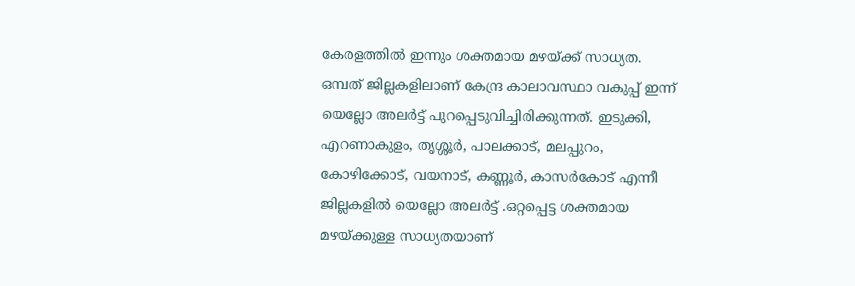കേരളത്തിൽ ഇന്നും ശക്തമായ മഴയ്ക്ക് സാധ്യത. ഒമ്പത് ജില്ലകളിലാണ് കേന്ദ്ര കാലാവസ്ഥാ വകുപ്പ് ഇന്ന് യെല്ലോ അലര്‍ട്ട് പുറപ്പെടുവിച്ചിരിക്കുന്നത്. ഇടുക്കി, എറണാകുളം, തൃശ്ശൂര്‍, പാലക്കാട്, മലപ്പുറം, കോഴിക്കോട്, വയനാട്, കണ്ണൂര്‍, കാസര്‍കോട് എന്നീ ജില്ലകളില്‍ യെല്ലോ അലര്‍ട്ട് .ഒറ്റപ്പെട്ട ശക്തമായ മഴയ്ക്കുള്ള സാധ്യതയാണ്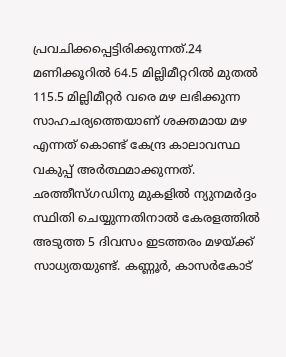പ്രവചിക്കപ്പെട്ടിരിക്കുന്നത്.24 മണിക്കൂറില്‍ 64.5 മില്ലിമീറ്ററില്‍ മുതല്‍ 115.5 മില്ലിമീറ്റര്‍ വരെ മഴ ലഭിക്കുന്ന സാഹചര്യത്തെയാണ് ശക്തമായ മഴ എന്നത് കൊണ്ട് കേന്ദ്ര കാലാവസ്ഥ വകുപ്പ് അര്‍ത്ഥമാക്കുന്നത്. ഛത്തീസ്ഗഡിനു മുകളില്‍ ന്യുനമര്‍ദ്ദം സ്ഥിതി ചെയ്യുന്നതിനാല്‍ കേരളത്തില്‍ അടുത്ത 5 ദിവസം ഇടത്തരം മഴയ്ക്ക് സാധ്യതയുണ്ട്. കണ്ണൂര്‍, കാസര്‍കോട്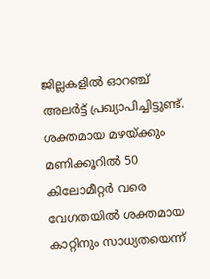ജില്ലകളില്‍ ഓറഞ്ച് അലര്‍ട്ട് പ്രഖ്യാപിച്ചിട്ടുണ്ട്. ശക്തമായ മഴയ്ക്കും മണിക്കൂറില്‍ 50 കിലോമീറ്റര്‍ വരെ വേഗതയില്‍ ശക്തമായ കാറ്റിനും സാധ്യതയെന്ന്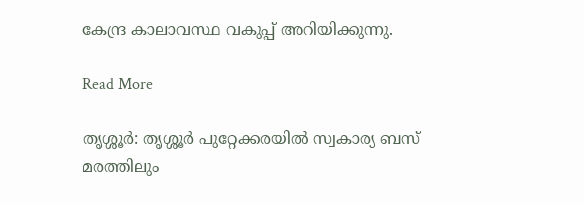കേന്ദ്ര കാലാവസ്ഥ വകുപ്പ് അറിയിക്കുന്നു.

Read More

തൃശ്ശൂര്‍: തൃശ്ശൂര്‍ പുറ്റേക്കരയില്‍ സ്വകാര്യ ബസ് മരത്തിലും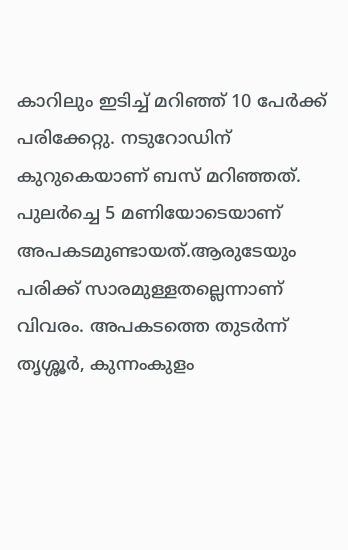കാറിലും ഇടിച്ച് മറിഞ്ഞ് 10 പേര്‍ക്ക് പരിക്കേറ്റു. നടുറോഡിന് കുറുകെയാണ് ബസ് മറിഞ്ഞത്. പുലര്‍ച്ചെ 5 മണിയോടെയാണ് അപകടമുണ്ടായത്.ആരുടേയും പരിക്ക് സാരമുള്ളതല്ലെന്നാണ് വിവരം. അപകടത്തെ തുടര്‍ന്ന് തൃശ്ശൂര്‍, കുന്നംകുളം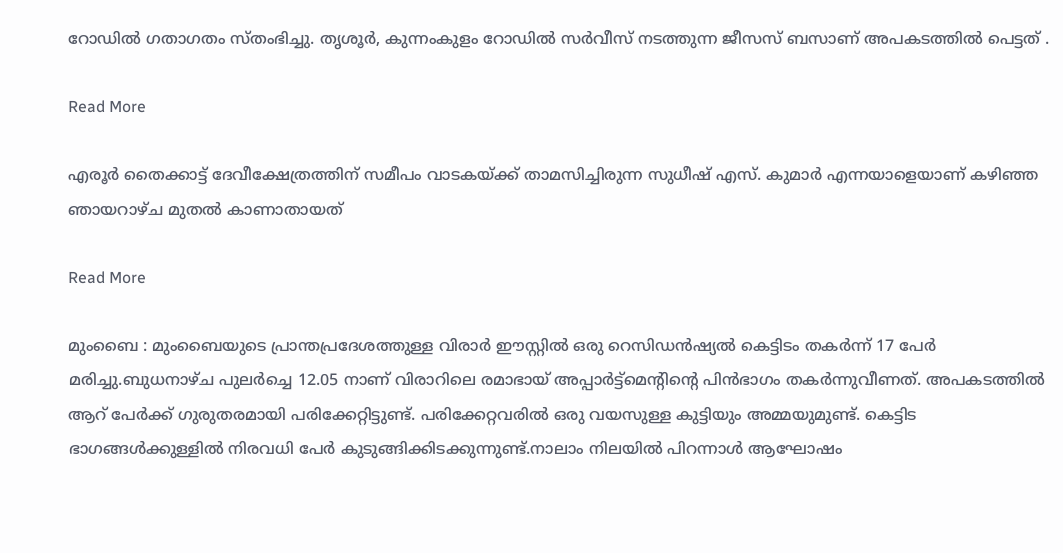റോഡില്‍ ഗതാഗതം സ്തംഭിച്ചു. തൃശൂര്‍, കുന്നംകുളം റോഡില്‍ സര്‍വീസ് നടത്തുന്ന ജീസസ് ബസാണ് അപകടത്തിൽ പെട്ടത് .

Read More

എരൂർ തൈക്കാട്ട് ദേവീക്ഷേത്രത്തിന് സമീപം വാടകയ്ക്ക് താമസിച്ചിരുന്ന സുധീഷ് എസ്. കുമാർ എന്നയാളെയാണ് കഴിഞ്ഞ ഞായറാഴ്‌ച മുതൽ കാണാതായത്

Read More

മുംബൈ : മുംബൈയുടെ പ്രാന്തപ്രദേശത്തുള്ള വിരാർ ഈസ്റ്റിൽ ഒരു റെസിഡൻഷ്യൽ കെട്ടിടം തകർന്ന് 17 പേർ മരിച്ചു.ബുധനാഴ്ച പുലര്‍ച്ചെ 12.05 നാണ് വിരാറിലെ രമാഭായ് അപ്പാര്‍ട്ട്‌മെന്റിന്റെ പിന്‍ഭാഗം തകര്‍ന്നുവീണത്. അപകടത്തില്‍ ആറ് പേര്‍ക്ക് ഗുരുതരമായി പരിക്കേറ്റിട്ടുണ്ട്. പരിക്കേറ്റവരില്‍ ഒരു വയസുള്ള കുട്ടിയും അമ്മയുമുണ്ട്. കെട്ടിട ഭാഗങ്ങള്‍ക്കുള്ളില്‍ നിരവധി പേര്‍ കുടുങ്ങിക്കിടക്കുന്നുണ്ട്.നാലാം നിലയിൽ പിറന്നാൾ ആഘോഷം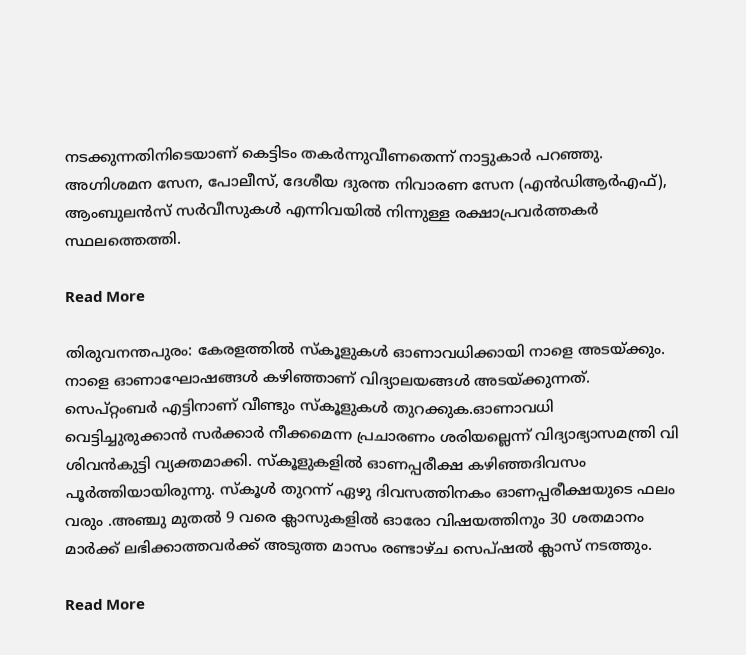നടക്കുന്നതിനിടെയാണ് കെട്ടിടം തകർന്നുവീണതെന്ന് നാട്ടുകാർ പറഞ്ഞു. അഗ്നിശമന സേന, പോലീസ്, ദേശീയ ദുരന്ത നിവാരണ സേന (എൻഡിആർഎഫ്), ആംബുലൻസ് സർവീസുകൾ എന്നിവയിൽ നിന്നുള്ള രക്ഷാപ്രവർത്തകർ സ്ഥലത്തെത്തി.

Read More

തിരുവനന്തപുരം: കേരളത്തിൽ സ്‌കൂളുകൾ ഓണാവധിക്കായി നാളെ അടയ്ക്കും. നാളെ ഓണാഘോഷങ്ങൾ കഴിഞ്ഞാണ് വിദ്യാലയങ്ങൾ അടയ്ക്കുന്നത്. സെപ്റ്റംബർ എട്ടിനാണ് വീണ്ടും സ്‌കൂളുകൾ തുറക്കുക.ഓണാവധി വെട്ടിച്ചുരുക്കാൻ സർക്കാർ നീക്കമെന്ന പ്രചാരണം ശരിയല്ലെന്ന് വിദ്യാഭ്യാസമന്ത്രി വി ശിവൻകുട്ടി വ്യക്തമാക്കി. സ്‌കൂളുകളിൽ ഓണപ്പരീക്ഷ കഴിഞ്ഞദിവസം പൂർത്തിയായിരുന്നു. സ്‌കൂൾ തുറന്ന് ഏഴു ദിവസത്തിനകം ഓണപ്പരീക്ഷയുടെ ഫലം വരും .അഞ്ചു മുതൽ 9 വരെ ക്ലാസുകളിൽ ഓരോ വിഷയത്തിനും 30 ശതമാനം മാർക്ക് ലഭിക്കാത്തവർക്ക് അടുത്ത മാസം രണ്ടാഴ്ച സെപ്ഷൽ ക്ലാസ് നടത്തും.

Read More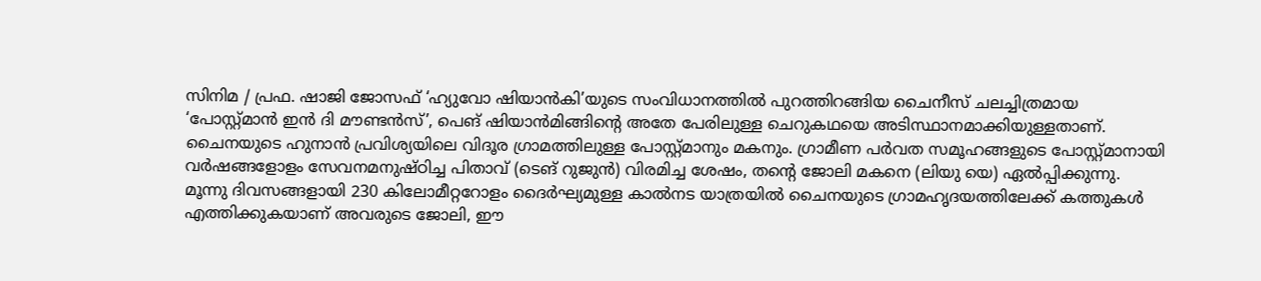സിനിമ / പ്രഫ. ഷാജി ജോസഫ് ‘ഹ്യുവോ ഷിയാൻകി’യുടെ സംവിധാനത്തിൽ പുറത്തിറങ്ങിയ ചൈനീസ് ചലച്ചിത്രമായ ‘പോസ്റ്റ്മാൻ ഇൻ ദി മൗണ്ടൻസ്’, പെങ് ഷിയാൻമിങ്ങിന്റെ അതേ പേരിലുള്ള ചെറുകഥയെ അടിസ്ഥാനമാക്കിയുള്ളതാണ്. ചൈനയുടെ ഹുനാൻ പ്രവിശ്യയിലെ വിദൂര ഗ്രാമത്തിലുള്ള പോസ്റ്റ്മാനും മകനും. ഗ്രാമീണ പർവത സമൂഹങ്ങളുടെ പോസ്റ്റ്മാനായി വർഷങ്ങളോളം സേവനമനുഷ്ഠിച്ച പിതാവ് (ടെങ് റുജുൻ) വിരമിച്ച ശേഷം, തന്റെ ജോലി മകനെ (ലിയു യെ) ഏൽപ്പിക്കുന്നു. മൂന്നു ദിവസങ്ങളായി 230 കിലോമീറ്ററോളം ദൈർഘ്യമുള്ള കാൽനട യാത്രയിൽ ചൈനയുടെ ഗ്രാമഹൃദയത്തിലേക്ക് കത്തുകൾ എത്തിക്കുകയാണ് അവരുടെ ജോലി, ഈ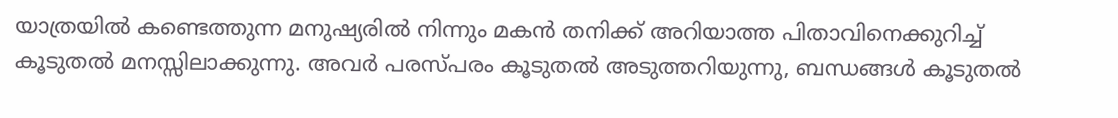യാത്രയിൽ കണ്ടെത്തുന്ന മനുഷ്യരിൽ നിന്നും മകൻ തനിക്ക് അറിയാത്ത പിതാവിനെക്കുറിച്ച് കൂടുതൽ മനസ്സിലാക്കുന്നു. അവർ പരസ്പരം കൂടുതൽ അടുത്തറിയുന്നു, ബന്ധങ്ങൾ കൂടുതൽ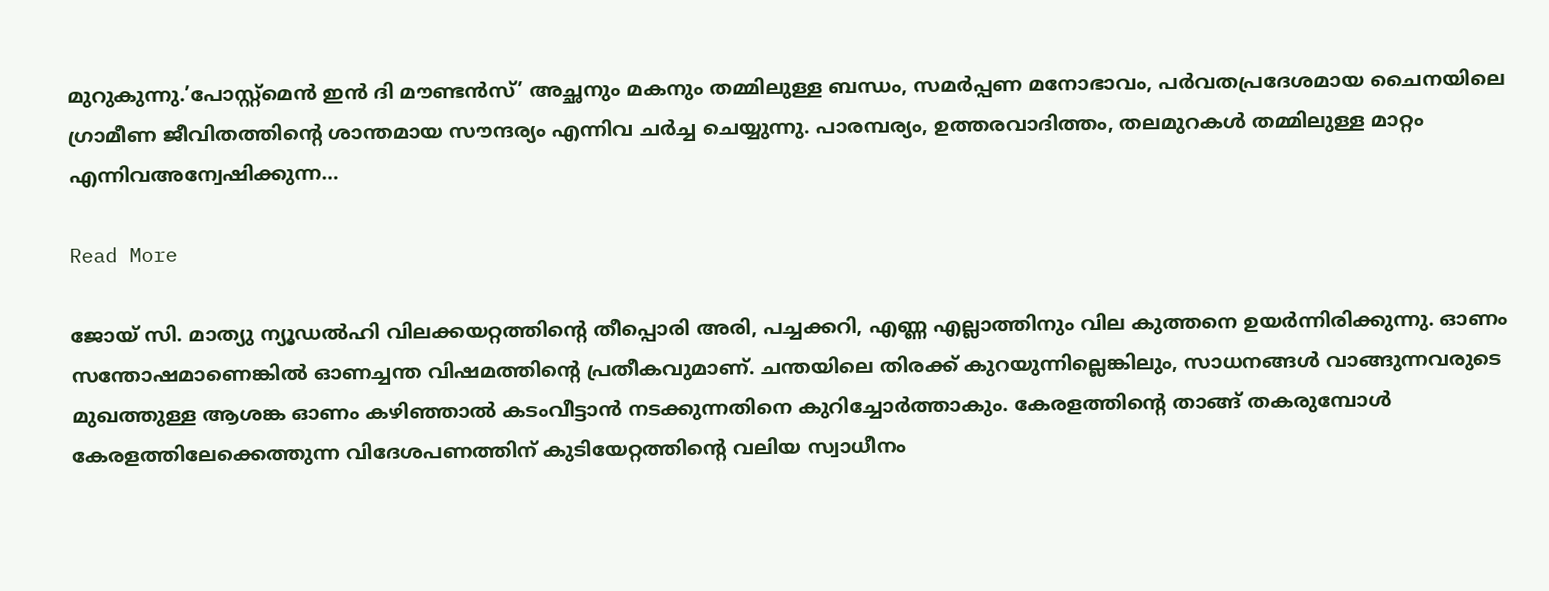മുറുകുന്നു.’പോസ്റ്റ്മെൻ ഇൻ ദി മൗണ്ടൻസ്’ അച്ഛനും മകനും തമ്മിലുള്ള ബന്ധം, സമർപ്പണ മനോഭാവം, പർവതപ്രദേശമായ ചൈനയിലെ ഗ്രാമീണ ജീവിതത്തിന്റെ ശാന്തമായ സൗന്ദര്യം എന്നിവ ചർച്ച ചെയ്യുന്നു. പാരമ്പര്യം, ഉത്തരവാദിത്തം, തലമുറകൾ തമ്മിലുള്ള മാറ്റം എന്നിവഅന്വേഷിക്കുന്ന…

Read More

ജോയ് സി. മാത്യു ന്യൂഡല്‍ഹി വിലക്കയറ്റത്തിന്റെ തീപ്പൊരി അരി, പച്ചക്കറി, എണ്ണ എല്ലാത്തിനും വില കുത്തനെ ഉയര്‍ന്നിരിക്കുന്നു. ഓണം സന്തോഷമാണെങ്കില്‍ ഓണച്ചന്ത വിഷമത്തിന്റെ പ്രതീകവുമാണ്. ചന്തയിലെ തിരക്ക് കുറയുന്നില്ലെങ്കിലും, സാധനങ്ങള്‍ വാങ്ങുന്നവരുടെ മുഖത്തുള്ള ആശങ്ക ഓണം കഴിഞ്ഞാല്‍ കടംവീട്ടാന്‍ നടക്കുന്നതിനെ കുറിച്ചോര്‍ത്താകും. കേരളത്തിന്റെ താങ്ങ് തകരുമ്പോള്‍ കേരളത്തിലേക്കെത്തുന്ന വിദേശപണത്തിന് കുടിയേറ്റത്തിന്റെ വലിയ സ്വാധീനം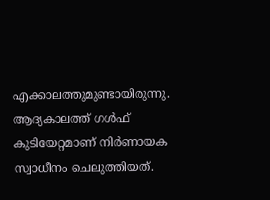എക്കാലത്തുമുണ്ടായിരുന്നു. ആദ്യകാലത്ത് ഗള്‍ഫ് കുടിയേറ്റമാണ് നിര്‍ണായക സ്വാധീനം ചെലുത്തിയത്.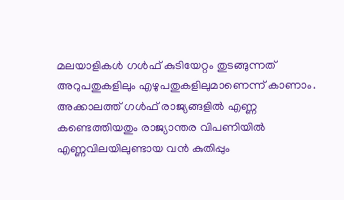മലയാളികള്‍ ഗള്‍ഫ് കുടിയേറ്റം തുടങ്ങുന്നത് അറുപതുകളിലും എഴുപതുകളിലുമാണെന്ന് കാണാം. അക്കാലത്ത് ഗള്‍ഫ് രാജ്യങ്ങളില്‍ എണ്ണ കണ്ടെത്തിയതും രാജ്യാന്തര വിപണിയില്‍ എണ്ണവിലയിലുണ്ടായ വന്‍ കുതിപ്പും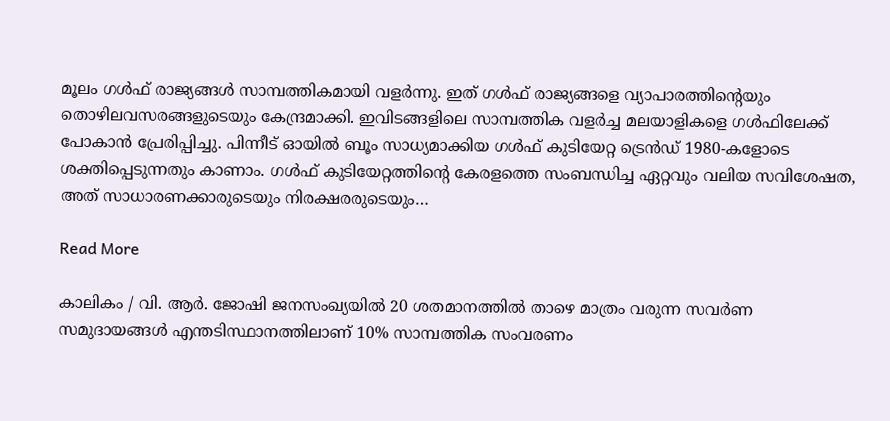മൂലം ഗള്‍ഫ് രാജ്യങ്ങള്‍ സാമ്പത്തികമായി വളര്‍ന്നു. ഇത് ഗള്‍ഫ് രാജ്യങ്ങളെ വ്യാപാരത്തിന്റെയും തൊഴിലവസരങ്ങളുടെയും കേന്ദ്രമാക്കി. ഇവിടങ്ങളിലെ സാമ്പത്തിക വളര്‍ച്ച മലയാളികളെ ഗള്‍ഫിലേക്ക് പോകാന്‍ പ്രേരിപ്പിച്ചു. പിന്നീട് ഓയില്‍ ബൂം സാധ്യമാക്കിയ ഗള്‍ഫ് കുടിയേറ്റ ട്രെന്‍ഡ് 1980-കളോടെ ശക്തിപ്പെടുന്നതും കാണാം. ഗള്‍ഫ് കുടിയേറ്റത്തിന്റെ കേരളത്തെ സംബന്ധിച്ച ഏറ്റവും വലിയ സവിശേഷത, അത് സാധാരണക്കാരുടെയും നിരക്ഷരരുടെയും…

Read More

കാലികം / വി. ആര്‍. ജോഷി ജനസംഖ്യയില്‍ 20 ശതമാനത്തില്‍ താഴെ മാത്രം വരുന്ന സവര്‍ണ സമുദായങ്ങള്‍ എന്തടിസ്ഥാനത്തിലാണ് 10% സാമ്പത്തിക സംവരണം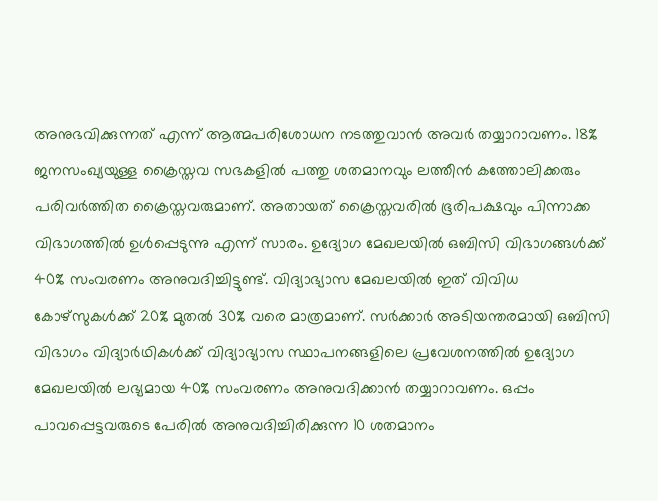അനുഭവിക്കുന്നത് എന്ന് ആത്മപരിശോധന നടത്തുവാന്‍ അവര്‍ തയ്യാറാവണം. 18% ജനസംഖ്യയുള്ള ക്രൈസ്തവ സഭകളില്‍ പത്തു ശതമാനവും ലത്തീന്‍ കത്തോലിക്കരും പരിവര്‍ത്തിത ക്രൈസ്തവരുമാണ്. അതായത് ക്രൈസ്തവരില്‍ ഭൂരിപക്ഷവും പിന്നാക്ക വിഭാഗത്തില്‍ ഉള്‍പ്പെടുന്നു എന്ന് സാരം. ഉദ്യോഗ മേഖലയില്‍ ഒബിസി വിഭാഗങ്ങള്‍ക്ക് 40% സംവരണം അനുവദിച്ചിട്ടുണ്ട്. വിദ്യാഭ്യാസ മേഖലയില്‍ ഇത് വിവിധ കോഴ്സുകള്‍ക്ക് 20% മുതല്‍ 30% വരെ മാത്രമാണ്. സര്‍ക്കാര്‍ അടിയന്തരമായി ഒബിസി വിഭാഗം വിദ്യാര്‍ഥികള്‍ക്ക് വിദ്യാഭ്യാസ സ്ഥാപനങ്ങളിലെ പ്രവേശനത്തില്‍ ഉദ്യോഗ മേഖലയില്‍ ലഭ്യമായ 40% സംവരണം അനുവദിക്കാന്‍ തയ്യാറാവണം. ഒപ്പം പാവപ്പെട്ടവരുടെ പേരില്‍ അനുവദിച്ചിരിക്കുന്ന 10 ശതമാനം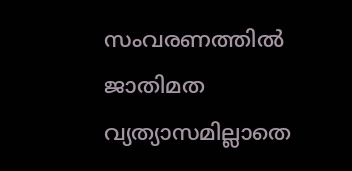സംവരണത്തില്‍ ജാതിമത വ്യത്യാസമില്ലാതെ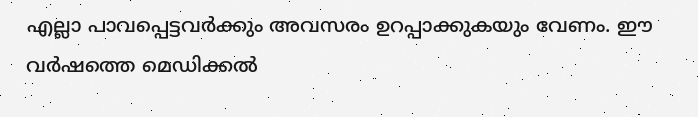എല്ലാ പാവപ്പെട്ടവര്‍ക്കും അവസരം ഉറപ്പാക്കുകയും വേണം. ഈ വര്‍ഷത്തെ മെഡിക്കല്‍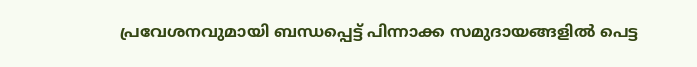പ്രവേശനവുമായി ബന്ധപ്പെട്ട് പിന്നാക്ക സമുദായങ്ങളില്‍ പെട്ട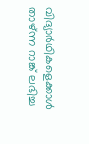വിദ്യാര്‍ഥികളെക്കാള്‍ താഴ്ന്ന റാങ്ക് ലഭിച്ച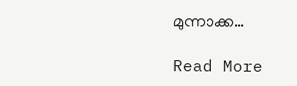മുന്നാക്ക…

Read More